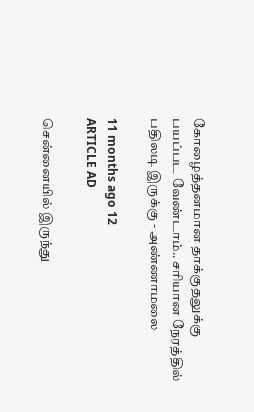கோழைத்தனமான தாக்குதலுக்கு பயப்பட வேண்டாம்.. சரியான நேரத்தில் பதிலடி இருக்கு - அண்ணாமலை

11 months ago 12
ARTICLE AD

சென்னையில் இருந்து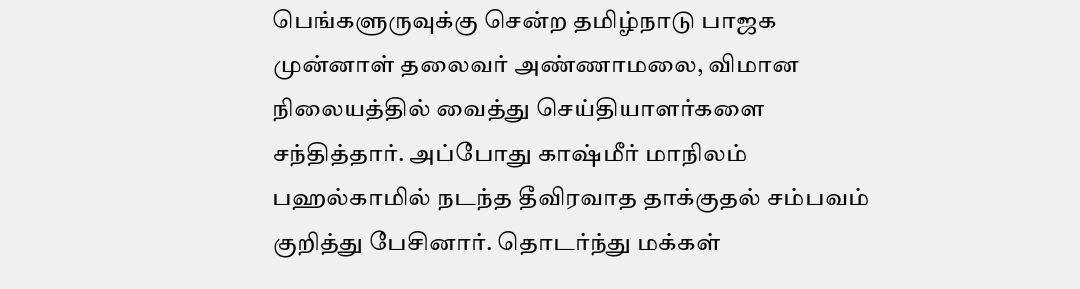பெங்களுருவுக்கு சென்ற தமிழ்நாடு பாஜக முன்னாள் தலைவர் அண்ணாமலை, விமான நிலையத்தில் வைத்து செய்தியாளர்களை சந்தித்தார். அப்போது காஷ்மீர் மாநிலம் பஹல்காமில் நடந்த தீவிரவாத தாக்குதல் சம்பவம் குறித்து பேசினார். தொடர்ந்து மக்கள்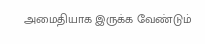அமைதியாக இருக்க வேண்டும்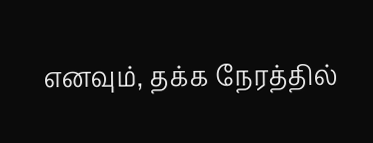எனவும், தக்க நேரத்தில்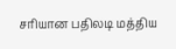சரியான பதிலடி மத்திய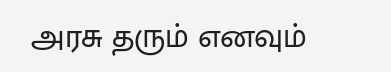அரசு தரும் எனவும்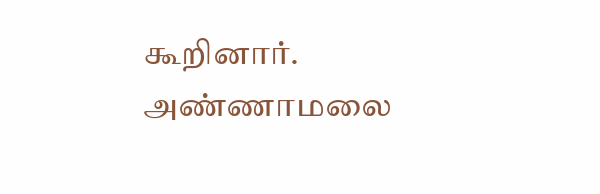கூறினார். அண்ணாமலை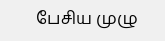பேசிய முழு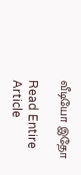வீடியோ இதோ

Read Entire Article